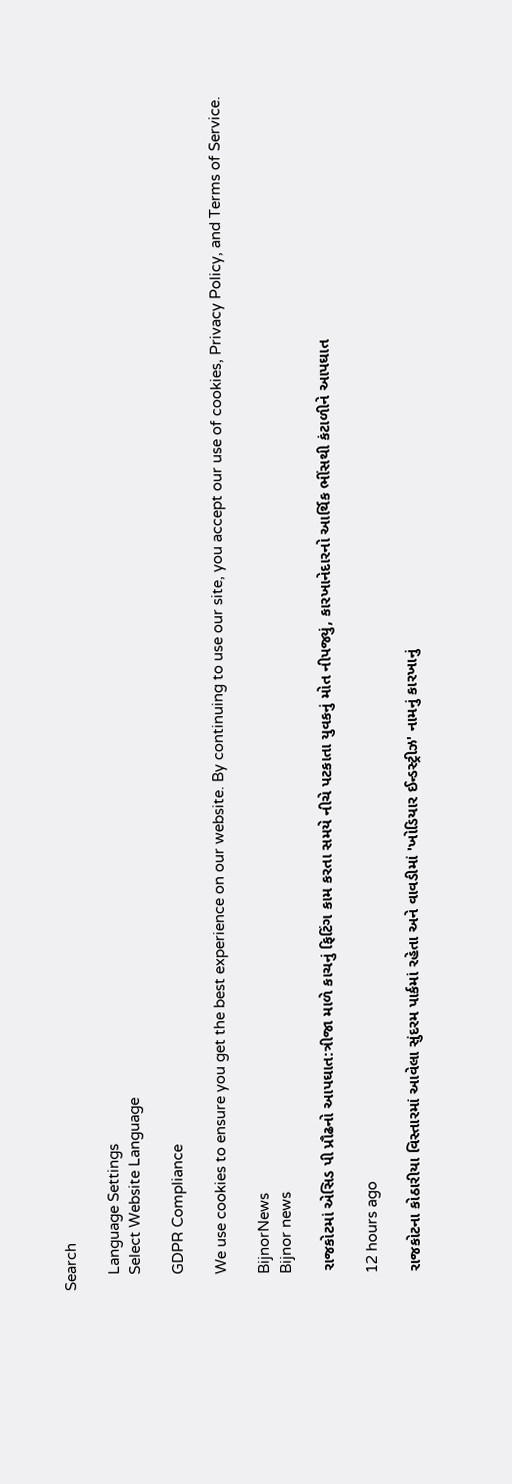Search

    Language Settings
    Select Website Language

    GDPR Compliance

    We use cookies to ensure you get the best experience on our website. By continuing to use our site, you accept our use of cookies, Privacy Policy, and Terms of Service.

    BijnorNews
    Bijnor news

    રાજકોટમાં એસિડ પી પ્રૌઢનો આપઘાત:ત્રીજા માળે કાચનું ફિટિંગ કામ કરતા સમયે નીચે પટકાતા યુવકનું મોત નીપજ્યું, કારખાનેદારનો આર્થિક ભીંસથી કંટાળીને આપઘાત

    12 hours ago

    રાજકોટના કોઠારીયા વિસ્તારમાં આવેલા સુંદરમ પાર્કમાં રહેતા અને વાવડીમાં 'ખોડિયાર ઈન્ડસ્ટ્રીઝ' નામનું કારખાનું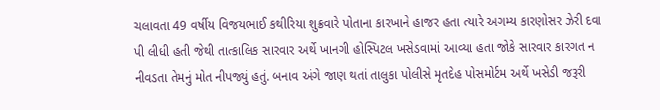ચલાવતા 49 વર્ષીય વિજયભાઈ કથીરિયા શુક્રવારે પોતાના કારખાને હાજર હતા ત્યારે અગમ્ય કારણોસર ઝેરી દવા પી લીધી હતી જેથી તાત્કાલિક સારવાર અર્થે ખાનગી હોસ્પિટલ ખસેડવામાં આવ્યા હતા જોકે સારવાર કારગત ન નીવડતા તેમનું મોત નીપજ્યું હતું. બનાવ અંગે જાણ થતાં તાલુકા પોલીસે મૃતદેહ પોસમોર્ટમ અર્થે ખસેડી જરૂરી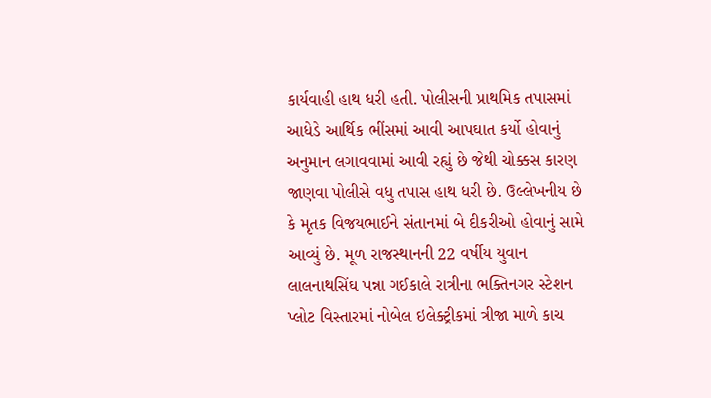કાર્યવાહી હાથ ધરી હતી. પોલીસની પ્રાથમિક તપાસમાં આધેડે આર્થિક ભીંસમાં આવી આપઘાત કર્યો હોવાનું અનુમાન લગાવવામાં આવી રહ્યું છે જેથી ચોક્કસ કારણ જાણવા પોલીસે વધુ તપાસ હાથ ધરી છે. ઉલ્લેખનીય છે કે મૃતક વિજયભાઈને સંતાનમાં બે દીકરીઓ હોવાનું સામે આવ્યું છે. મૂળ રાજસ્થાનની 22 વર્ષીય યુવાન લાલનાથસિંઘ પન્ના ગઈકાલે રાત્રીના ભક્તિનગર સ્ટેશન પ્લોટ વિસ્તારમાં નોબેલ ઇલેક્ટ્રીકમાં ત્રીજા માળે કાચ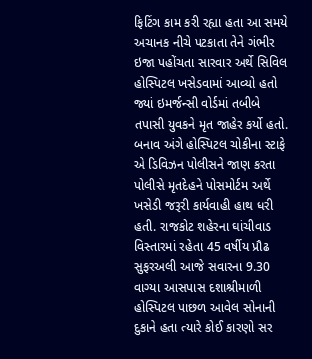ફિટિંગ કામ કરી રહ્યા હતા આ સમયે અચાનક નીચે પટકાતા તેને ગંભીર ઇજા પહોંચતા સારવાર અર્થે સિવિલ હોસ્પિટલ ખસેડવામાં આવ્યો હતો જ્યાં ઇમર્જન્સી વોર્ડમાં તબીબે તપાસી યુવકને મૃત જાહેર કર્યો હતો. બનાવ અંગે હોસ્પિટલ ચોકીના સ્ટાફે એ ડિવિઝન પોલીસને જાણ કરતા પોલીસે મૃતદેહને પોસમોર્ટમ અર્થે ખસેડી જરૂરી કાર્યવાહી હાથ ધરી હતી. રાજકોટ શહેરના ઘાંચીવાડ વિસ્તારમાં રહેતા 45 વર્ષીય પ્રૌઢ સુફરઅલી આજે સવારના 9.30 વાગ્યા આસપાસ દશાશ્રીમાળી હોસ્પિટલ પાછળ આવેલ સોનાની દુકાને હતા ત્યારે કોઈ કારણો સર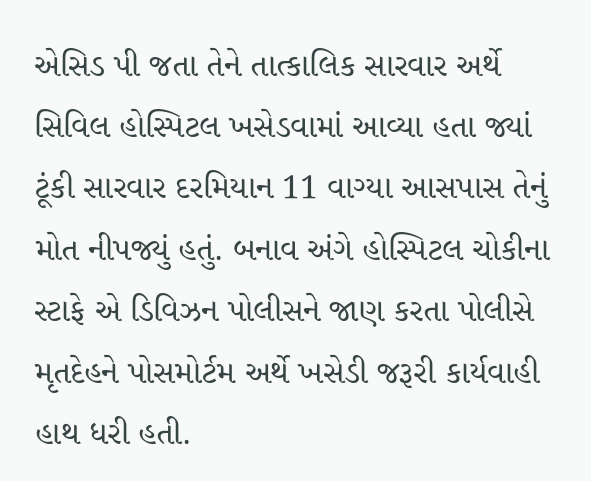એસિડ પી જતા તેને તાત્કાલિક સારવાર અર્થે સિવિલ હોસ્પિટલ ખસેડવામાં આવ્યા હતા જ્યાં ટૂંકી સારવાર દરમિયાન 11 વાગ્યા આસપાસ તેનું મોત નીપજ્યું હતું. બનાવ અંગે હોસ્પિટલ ચોકીના સ્ટાફે એ ડિવિઝન પોલીસને જાણ કરતા પોલીસે મૃતદેહને પોસમોર્ટમ અર્થે ખસેડી જરૂરી કાર્યવાહી હાથ ધરી હતી.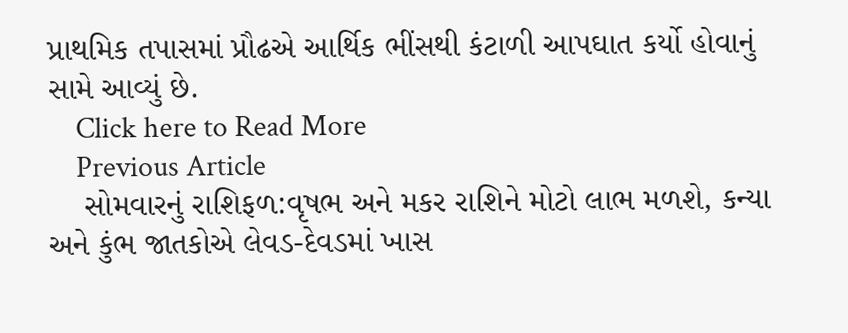પ્રાથમિક તપાસમાં પ્રૌઢએ આર્થિક ભીંસથી કંટાળી આપઘાત કર્યો હોવાનું સામે આવ્યું છે.
    Click here to Read More
    Previous Article
    સોમવારનું રાશિફળ:વૃષભ અને મકર રાશિને મોટો લાભ મળશે, કન્યા અને કુંભ જાતકોએ લેવડ-દેવડમાં ખાસ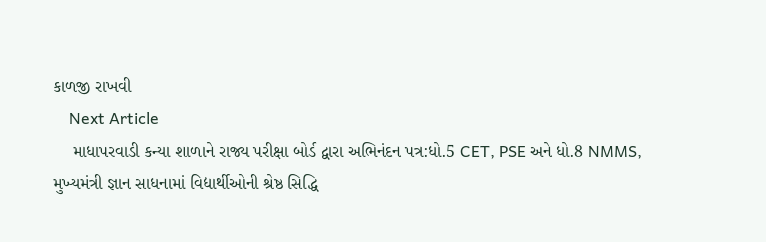કાળજી રાખવી
    Next Article
    માધાપરવાડી કન્યા શાળાને રાજ્ય પરીક્ષા બોર્ડ દ્વારા અભિનંદન પત્ર:ધો.5 CET, PSE અને ધો.8 NMMS, મુખ્યમંત્રી જ્ઞાન સાધનામાં વિદ્યાર્થીઓની શ્રેષ્ઠ સિદ્ધિ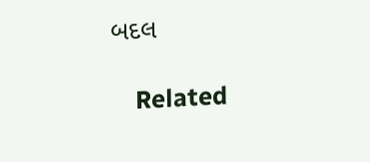બદલ

    Related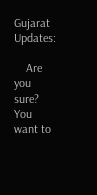Gujarat Updates:

    Are you sure? You want to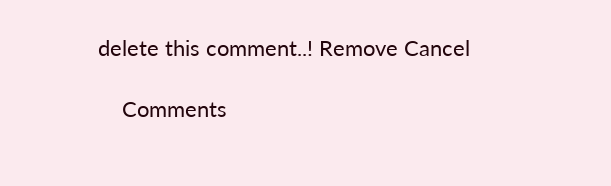delete this comment..! Remove Cancel

    Comments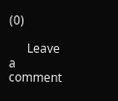(0)

      Leave a comment